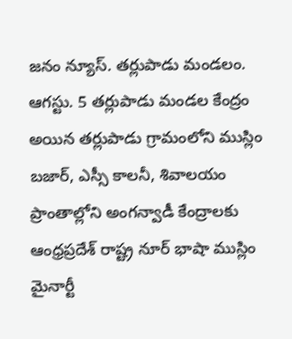జనం న్యూస్. తర్లుపాడు మండలం. ఆగస్టు. 5 తర్లుపాడు మండల కేంద్రం అయిన తర్లుపాడు గ్రామంలోని ముస్లిం బజార్, ఎస్సీ కాలనీ, శివాలయం ప్రాంతాల్లోని అంగన్వాడీ కేంద్రాలకు ఆంధ్రప్రదేశ్ రాష్ట్ర నూర్ భాషా ముస్లిం మైనార్టీ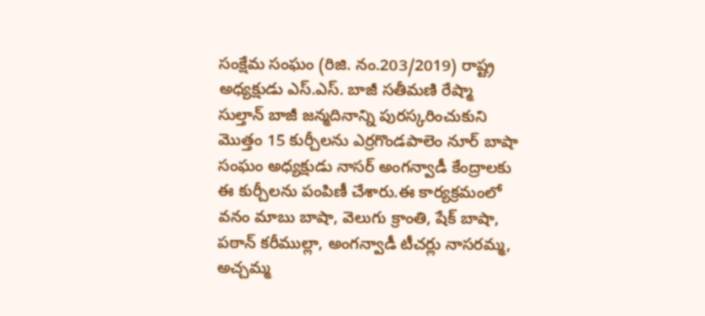సంక్షేమ సంఘం (రిజి. నం.203/2019) రాష్ట్ర అధ్యక్షుడు ఎస్.ఎస్. బాజీ సతీమణి రేష్మా సుల్తాన్ బాజీ జన్మదినాన్ని పురస్కరించుకుని మొత్తం 15 కుర్చీలను ఎర్రగొండపాలెం నూర్ బాషా సంఘం అధ్యక్షుడు నాసర్ అంగన్వాడీ కేంద్రాలకు ఈ కుర్చీలను పంపిణీ చేశారు.ఈ కార్యక్రమంలో వనం మాబు బాషా, వెలుగు క్రాంతి, షేక్ బాషా, పఠాన్ కరీముల్లా, అంగన్వాడీ టీచర్లు నాసరమ్మ, అచ్చమ్మ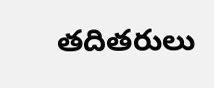తదితరులు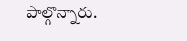పాల్గొన్నారు.